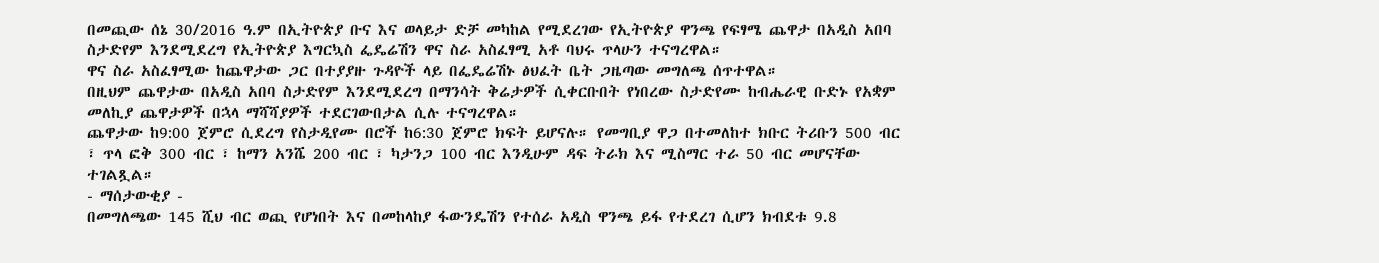በመጪው ሰኔ 30/2016 ዓ.ም በኢትዮጵያ ቡና እና ወላይታ ድቻ መካከል የሚደረገው የኢትዮጵያ ዋንጫ የፍፃሜ ጨዋታ በአዲስ አበባ ስታድየም እንደሚደረግ የኢትዮጵያ እግርኳስ ፌዴሬሽን ዋና ስራ አስፈፃሚ አቶ ባህሩ ጥላሁን ተናግረዋል።
ዋና ስራ አስፈፃሚው ከጨዋታው ጋር በተያያዙ ጉዳዮች ላይ በፌዴሬሽኑ ፅህፈት ቤት ጋዜጣው መግለጫ ሰጥተዋል።
በዚህም ጨዋታው በአዲስ አበባ ስታድየም እንደሚደረግ በማንሳት ቅሬታዎች ሲቀርቡበት የነበረው ስታድየሙ ከብሔራዊ ቡድኑ የአቋም መለኪያ ጨዋታዎች በኋላ ማሻሻያዎች ተደርገውበታል ሲሉ ተናግረዋል።
ጨዋታው ከ9:00 ጀምሮ ሲደረግ የስታዲየሙ በሮች ከ6:30 ጀምሮ ክፍት ይሆናሉ። የመግቢያ ዋጋ በተመለከተ ክቡር ትሪቡን 500 ብር ፣ ጥላ ፎቅ 300 ብር ፣ ከማን አንሼ 200 ብር ፣ ካታንጋ 100 ብር እንዲሁም ዳፍ ትራክ እና ሚስማር ተራ 50 ብር መሆናቸው ተገልጿል።
- ማሰታውቂያ -
በመግለጫው 145 ሺህ ብር ወጪ የሆነበት እና በመከላከያ ፋውንዴሽን የተሰራ አዲስ ዋንጫ ይፋ የተደረገ ሲሆን ክብደቱ 9.8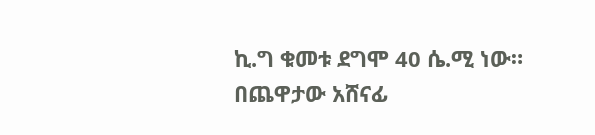ኪ.ግ ቁመቱ ደግሞ 40 ሴ.ሚ ነው።
በጨዋታው አሸናፊ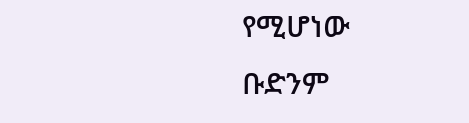የሚሆነው ቡድንም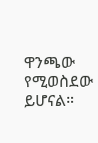ዋንጫው የሚወስደው ይሆናል።